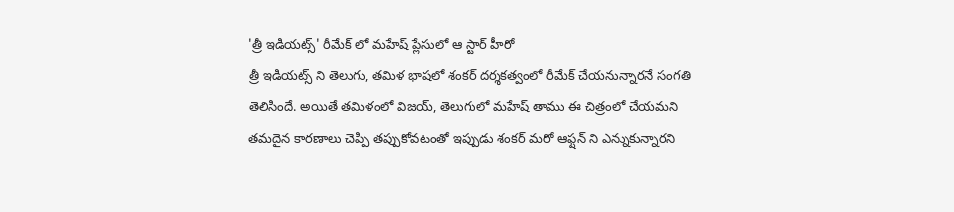'త్రీ ఇడియట్స్' రీమేక్ లో మహేష్ ప్లేసులో ఆ స్టార్ హీరో
త్రీ ఇడియట్స్ ని తెలుగు, తమిళ భాషలో శంకర్ దర్శకత్వంలో రీమేక్ చేయనున్నారనే సంగతి తెలిసిందే. అయితే తమిళంలో విజయ్, తెలుగులో మహేష్ తాము ఈ చిత్రంలో చేయమని తమదైన కారణాలు చెప్పి తప్పుకోవటంతో ఇప్పుడు శంకర్ మరో ఆఫ్షన్ ని ఎన్నుకున్నారని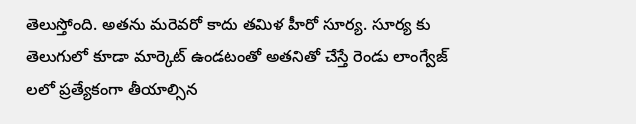తెలుస్తోంది. అతను మరెవరో కాదు తమిళ హీరో సూర్య. సూర్య కు తెలుగులో కూడా మార్కెట్ ఉండటంతో అతనితో చేస్తే రెండు లాంగ్వేజ్ లలో ప్రత్యేకంగా తీయాల్సిన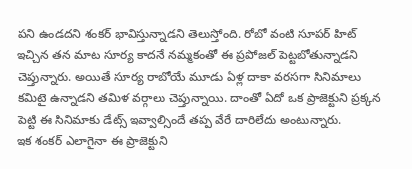పని ఉండదని శంకర్ భావిస్తున్నాడని తెలుస్తోంది. రోబో వంటి సూపర్ హిట్ ఇచ్చిన తన మాట సూర్య కాదనే నమ్మకంతో ఈ ప్రపోజల్ పెట్టబోతున్నాడని చెప్తున్నారు. అయితే సూర్య రాబోయే మూడు ఏళ్ల దాకా వరసగా సినిమాలు కమిటై ఉన్నాడని తమిళ వర్గాలు చెప్తున్నాయి. దాంతో ఏదో ఒక ప్రాజెక్టుని ప్రక్కన పెట్టి ఈ సినిమాకు డేట్స్ ఇవ్వాల్సిందే తప్ప వేరే దారిలేదు అంటున్నారు.
ఇక శంకర్ ఎలాగైనా ఈ ప్రాజెక్టుని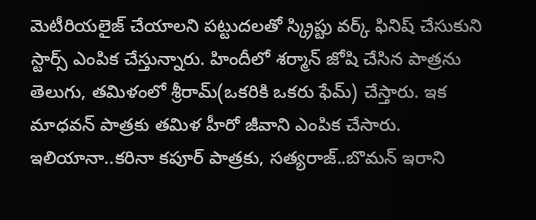మెటీరియలైజ్ చేయాలని పట్టుదలతో స్క్రిప్టు వర్క్ ఫినిష్ చేసుకుని స్టార్స్ ఎంపిక చేస్తున్నారు. హిందీలో శర్మాన్ జోషి చేసిన పాత్రను తెలుగు, తమిళంలో శ్రీరామ్(ఒకరికి ఒకరు ఫేమ్) చేస్తారు. ఇక మాధవన్ పాత్రకు తమిళ హీరో జీవాని ఎంపిక చేసారు. ఇలియానా..కరినా కపూర్ పాత్రకు, సత్యరాజ్..బొమన్ ఇరాని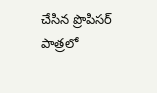చేసిన ప్రొపిసర్ పాత్రలో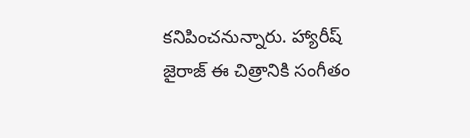కనిపించనున్నారు. హ్యారీష్ జైరాజ్ ఈ చిత్రానికి సంగీతం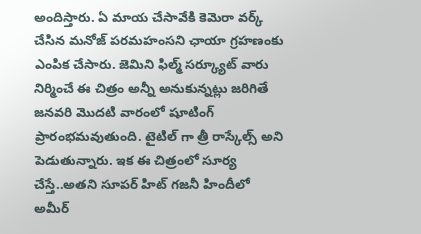అందిస్తారు. ఏ మాయ చేసావేకి కెమెరా వర్క్ చేసిన మనోజ్ పరమహంసని ఛాయా గ్రహణంకు ఎంపిక చేసారు. జెమిని ఫిల్మ్ సర్క్యూట్ వారు నిర్మించే ఈ చిత్రం అన్నీ అనుకున్నట్లు జరిగితే జనవరి మొదటి వారంలో షూటింగ్ ప్రారంభమవుతుంది. టైటిల్ గా త్రీ రాస్కేల్స్ అని పెడుతున్నారు. ఇక ఈ చిత్రంలో సూర్య చేస్తే..అతని సూపర్ హిట్ గజనీ హిందీలో అమీర్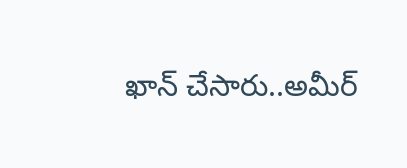ఖాన్ చేసారు..అమీర్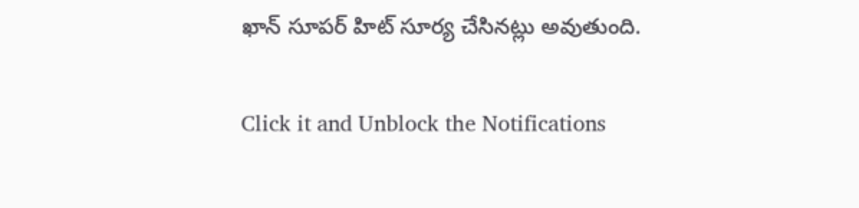ఖాన్ సూపర్ హిట్ సూర్య చేసినట్లు అవుతుంది.


Click it and Unblock the Notifications